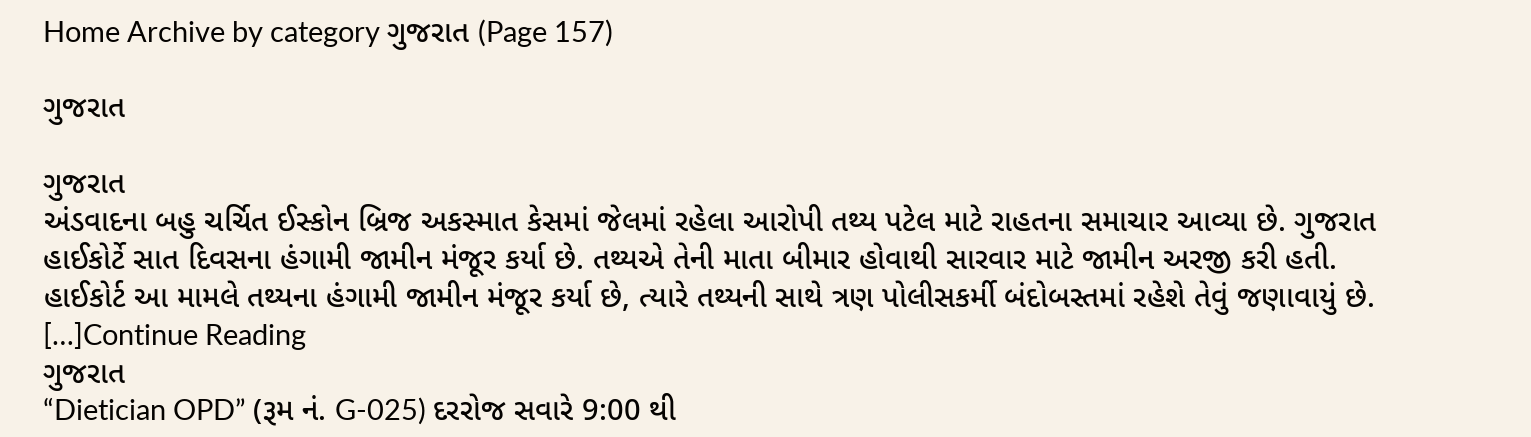Home Archive by category ગુજરાત (Page 157)

ગુજરાત

ગુજરાત
અંડવાદના બહુ ચર્ચિત ઈસ્કોન બ્રિજ અકસ્માત કેસમાં જેલમાં રહેલા આરોપી તથ્ય પટેલ માટે રાહતના સમાચાર આવ્યા છે. ગુજરાત હાઈકોર્ટે સાત દિવસના હંગામી જામીન મંજૂર કર્યા છે. તથ્યએ તેની માતા બીમાર હોવાથી સારવાર માટે જામીન અરજી કરી હતી. હાઈકોર્ટ આ મામલે તથ્યના હંગામી જામીન મંજૂર કર્યા છે, ત્યારે તથ્યની સાથે ત્રણ પોલીસકર્મી બંદોબસ્તમાં રહેશે તેવું જણાવાયું છે. […]Continue Reading
ગુજરાત
“Dietician OPD” (રૂમ નં. G-025) દરરોજ સવારે 9:00 થી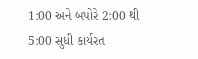1:00 અને બપોરે 2:00 થી 5:00 સુધી કાર્યરત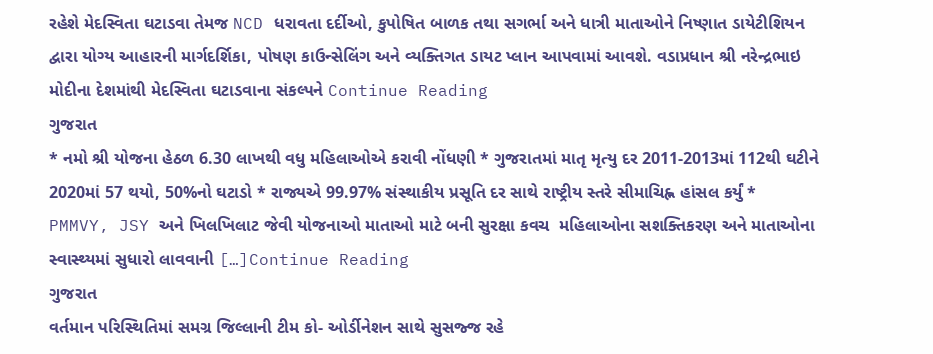રહેશે મેદસ્વિતા ઘટાડવા તેમજ NCD ધરાવતા દર્દીઓ, કુપોષિત બાળક તથા સગર્ભા અને ધાત્રી માતાઓને નિષ્ણાત ડાયેટીશિયન દ્વારા યોગ્ય આહારની માર્ગદર્શિકા, પોષણ કાઉન્સેલિંગ અને વ્યક્તિગત ડાયટ પ્લાન આપવામાં આવશે. વડાપ્રધાન શ્રી નરેન્દ્રભાઇ મોદીના દેશમાંથી મેદસ્વિતા ઘટાડવાના સંકલ્પને Continue Reading
ગુજરાત
* નમો શ્રી યોજના હેઠળ 6.30 લાખથી વધુ મહિલાઓએ કરાવી નોંધણી * ગુજરાતમાં માતૃ મૃત્યુ દર 2011-2013માં 112થી ઘટીને 2020માં 57 થયો, 50%નો ઘટાડો * રાજ્યએ 99.97% સંસ્થાકીય પ્રસૂતિ દર સાથે રાષ્ટ્રીય સ્તરે સીમાચિહ્ન હાંસલ કર્યું * PMMVY, JSY અને ખિલખિલાટ જેવી યોજનાઓ માતાઓ માટે બની સુરક્ષા કવચ  મહિલાઓના સશક્તિકરણ અને માતાઓના સ્વાસ્થ્યમાં સુધારો લાવવાની […]Continue Reading
ગુજરાત
વર્તમાન પરિસ્થિતિમાં સમગ્ર જિલ્લાની ટીમ કો- ઓર્ડીનેશન સાથે સુસજ્જ રહે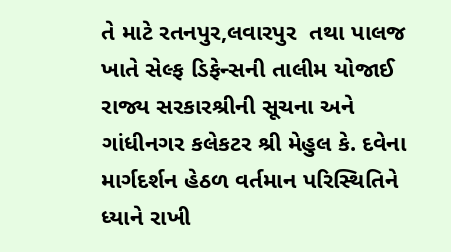તે માટે રતનપુર,લવારપુર  તથા પાલજ ખાતે સેલ્ફ ડિફેન્સની તાલીમ યોજાઈ રાજ્ય સરકારશ્રીની સૂચના અને ગાંધીનગર કલેકટર શ્રી મેહુલ કે. દવેના માર્ગદર્શન હેઠળ વર્તમાન પરિસ્થિતિને ધ્યાને રાખી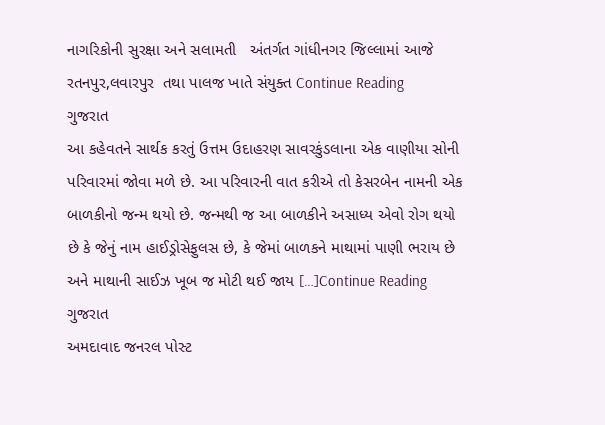નાગરિકોની સુરક્ષા અને સલામતી   અંતર્ગત ગાંધીનગર જિલ્લામાં આજે રતનપુર,લવારપુર  તથા પાલજ ખાતે સંયુક્ત Continue Reading
ગુજરાત
આ કહેવતને સાર્થક કરતું ઉત્તમ ઉદાહરણ સાવરકુંડલાના એક વાણીયા સોની પરિવારમાં જોવા મળે છે. આ પરિવારની વાત કરીએ તો કેસરબેન નામની એક બાળકીનો જન્મ થયો છે. જન્મથી જ આ બાળકીને અસાધ્ય એવો રોગ થયો છે કે જેનું નામ હાઈડ્રોસેફુલસ છે, કે જેમાં બાળકને માથામાં પાણી ભરાય છે અને માથાની સાઈઝ ખૂબ જ મોટી થઈ જાય […]Continue Reading
ગુજરાત
અમદાવાદ જનરલ પોસ્ટ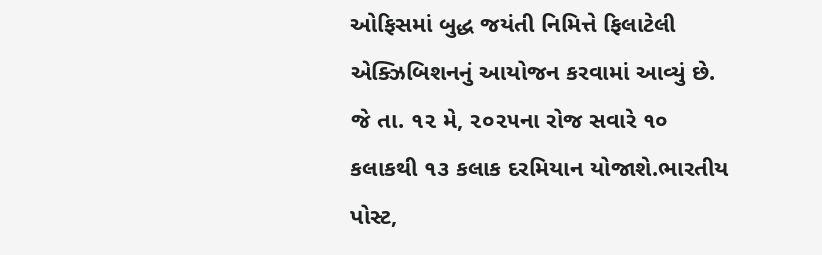ઓફિસમાં બુદ્ધ જયંતી નિમિત્તે ફિલાટેલી એક્ઝિબિશનનું આયોજન કરવામાં આવ્યું છે. જે તા. ૧૨ મે, ૨૦૨૫ના રોજ સવારે ૧૦ કલાકથી ૧૩ કલાક દરમિયાન યોજાશે.ભારતીય પોસ્ટ,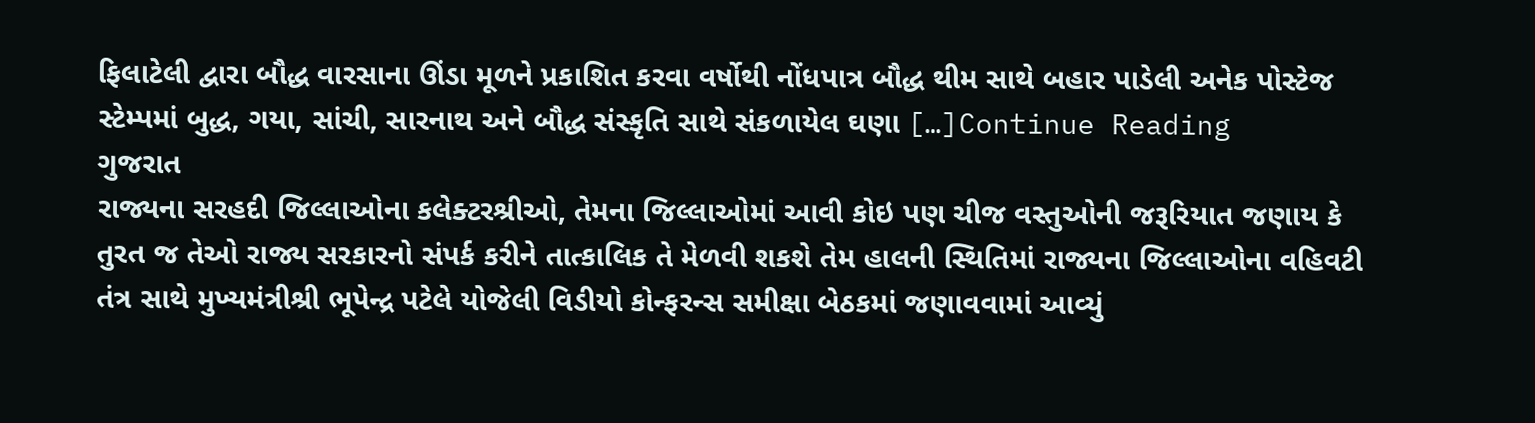ફિલાટેલી દ્વારા બૌદ્ધ વારસાના ઊંડા મૂળને પ્રકાશિત કરવા વર્ષોથી નોંધપાત્ર બૌદ્ધ થીમ સાથે બહાર પાડેલી અનેક પોસ્ટેજ સ્ટેમ્પમાં બુદ્ધ, ગયા, સાંચી, સારનાથ અને બૌદ્ધ સંસ્કૃતિ સાથે સંકળાયેલ ઘણા […]Continue Reading
ગુજરાત
રાજ્યના સરહદી જિલ્લાઓના કલેક્ટરશ્રીઓ, તેમના જિલ્લાઓમાં આવી કોઇ પણ ચીજ વસ્તુઓની જરૂરિયાત જણાય કે તુરત જ તેઓ રાજ્ય સરકારનો સંપર્ક કરીને તાત્કાલિક તે મેળવી શકશે તેમ હાલની સ્થિતિમાં રાજ્યના જિલ્લાઓના વહિવટી તંત્ર સાથે મુખ્યમંત્રીશ્રી ભૂપેન્દ્ર પટેલે યોજેલી વિડીયો કોન્ફરન્સ સમીક્ષા બેઠકમાં જણાવવામાં આવ્યું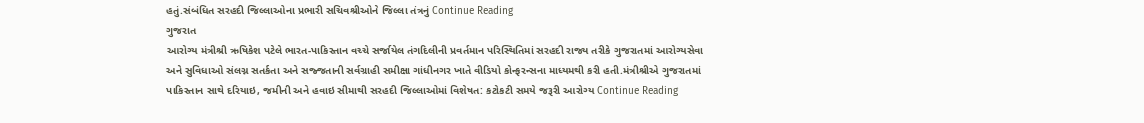હતું.સંબંધિત સરહદી જિલ્લાઓના પ્રભારી સચિવશ્રીઓને જિલ્લા તંત્રનું Continue Reading
ગુજરાત
આરોગ્ય મંત્રીશ્રી ઋષિકેશ પટેલે ભારત-પાકિસ્તાન વચ્ચે સર્જાયેલ તંગદિલીની પ્રવર્તમાન પરિસ્થિતિમાં સરહદી રાજ્ય તરીકે ગુજરાતમાં આરોગ્યસેવા અને સુવિધાઓ સંલગ્ન સતર્કતા અને સજ્જતાની સર્વગ્રાહી સમીક્ષા ગાંધીનગર ખાતે વીડિયો કોન્ફરન્સના માધ્યમથી કરી હતી.મંત્રીશ્રીએ ગુજરાતમાં પાકિસ્તાન સાથે દરિયાઇ, જમીની અને હવાઇ સીમાથી સરહદી જિલ્લાઓમાં વિશેષત: કટોકટી સમયે જરૂરી આરોગ્ય Continue Reading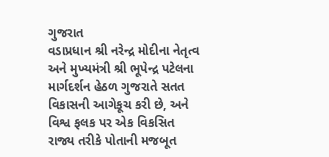ગુજરાત
વડાપ્રધાન શ્રી નરેન્દ્ર મોદીના નેતૃત્વ અને મુખ્યમંત્રી શ્રી ભૂપેન્દ્ર પટેલના માર્ગદર્શન હેઠળ ગુજરાતે સતત વિકાસની આગેકૂચ કરી છે, અને વિશ્વ ફલક પર એક વિકસિત રાજ્ય તરીકે પોતાની મજબૂત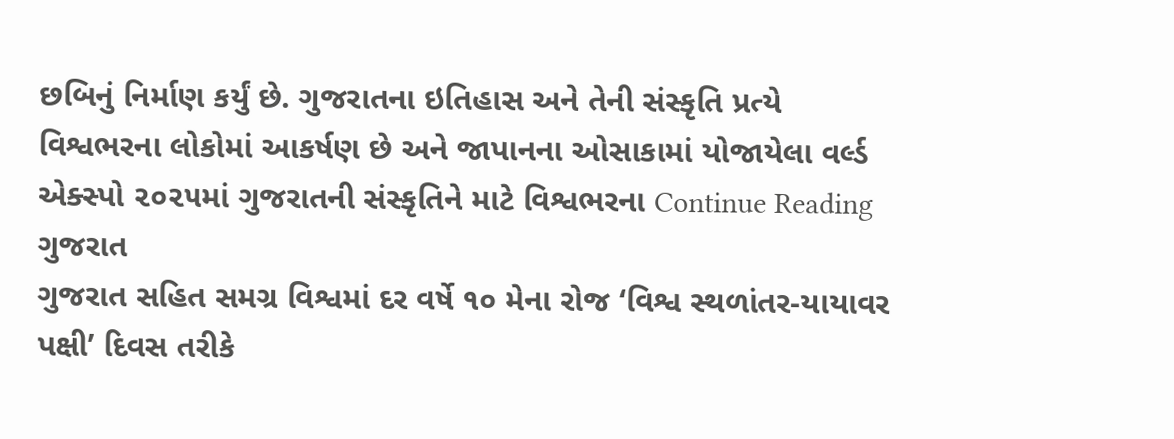છબિનું નિર્માણ કર્યું છે. ગુજરાતના ઇતિહાસ અને તેની સંસ્કૃતિ પ્રત્યે વિશ્વભરના લોકોમાં આકર્ષણ છે અને જાપાનના ઓસાકામાં યોજાયેલા વર્લ્ડ એક્સ્પો ૨૦૨૫માં ગુજરાતની સંસ્કૃતિને માટે વિશ્વભરના Continue Reading
ગુજરાત
ગુજરાત સહિત સમગ્ર વિશ્વમાં દર વર્ષે ૧૦ મેના રોજ ‘વિશ્વ સ્થળાંતર-યાયાવર પક્ષી’ દિવસ તરીકે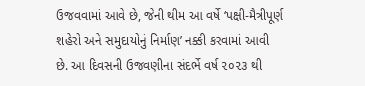ઉજવવામાં આવે છે, જેની થીમ આ વર્ષે ‘પક્ષી-મૈત્રીપૂર્ણ શહેરો અને સમુદાયોનું નિર્માણ’ નક્કી કરવામાં આવી છે. આ દિવસની ઉજવણીના સંદર્ભે વર્ષ ૨૦૨૩ થી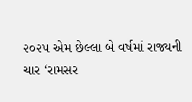૨૦૨૫ એમ છેલ્લા બે વર્ષમાં રાજ્યની ચાર ‘રામસર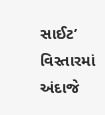સાઈટ’ વિસ્તારમાં અંદાજે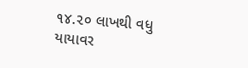૧૪.૨૦ લાખથી વધુ યાયાવર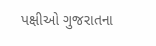પક્ષીઓ ગુજરાતના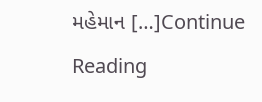મહેમાન […]Continue Reading